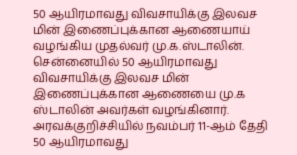50 ஆயிரமாவது விவசாயிக்கு இலவச மின் இணைப்புக்கான ஆணையாய் வழங்கிய முதல்வர் மு.க.ஸ்டாலின்.
சென்னையில் 50 ஆயிரமாவது விவசாயிக்கு இலவச மின் இணைப்புக்கான ஆணையை மு.க ஸ்டாலின் அவர்கள் வழங்கினார்.
அரவக்குறிச்சியில் நவம்பர் 11-ஆம் தேதி 50 ஆயிரமாவது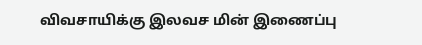விவசாயிக்கு இலவச மின் இணைப்பு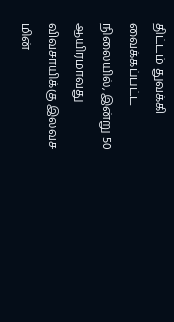திட்டம் துவக்கி வைக்கப்பட்ட நிலையில், இன்று 50 ஆயிரமாவது விவசாயிக்கு இலவச மின்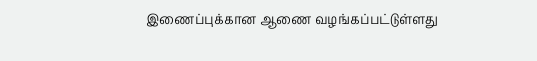இணைப்புக்கான ஆணை வழங்கப்பட்டுள்ளது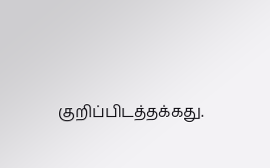குறிப்பிடத்தக்கது.